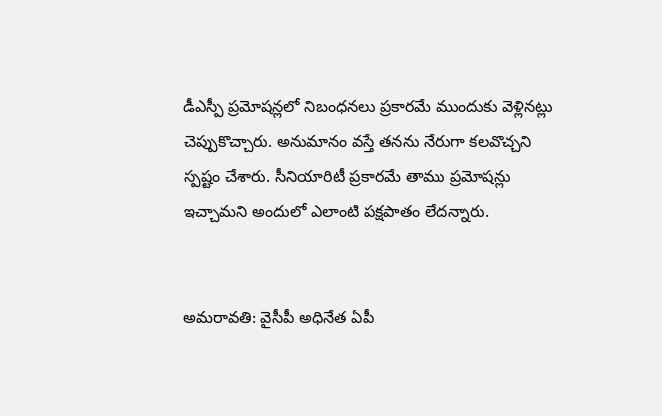డీఎస్పీ ప్రమోషన్లలో నిబంధనలు ప్రకారమే ముందుకు వెళ్లినట్లు చెప్పుకొచ్చారు. అనుమానం వస్తే తనను నేరుగా కలవొచ్చని స్పష్టం చేశారు. సీనియారిటీ ప్రకారమే తాము ప్రమోషన్లు ఇచ్చామని అందులో ఎలాంటి పక్షపాతం లేదన్నారు.


అమరావతి: వైసీపీ అధినేత ఏపీ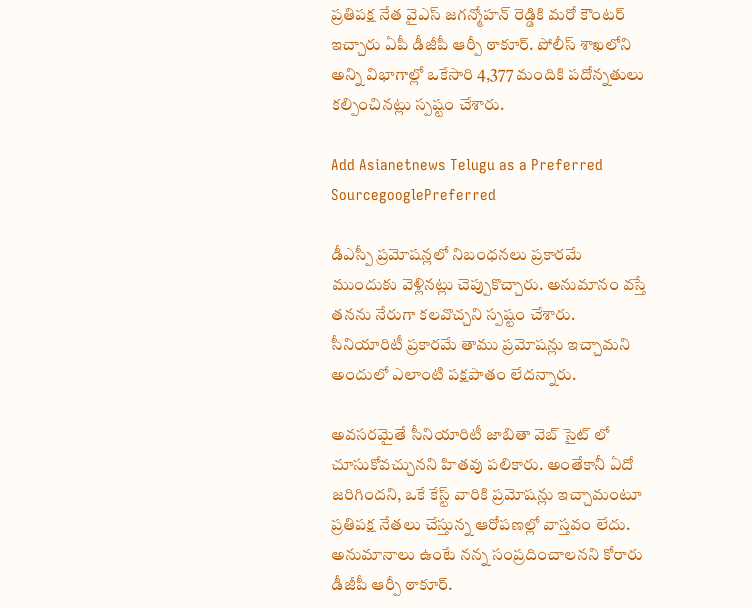ప్రతిపక్ష నేత వైఎస్ జగన్మోహన్ రెడ్డికి మరో కౌంటర్ ఇచ్చారు ఏపీ డీజీపీ ఆర్పీ ఠాకూర్. పోలీస్ శాఖలోని అన్ని విభాగాల్లో ఒకేసారి 4,377 మందికి పదోన్నతులు కల్పించినట్లు స్పష్టం చేశారు.

Add Asianetnews Telugu as a Preferred SourcegooglePreferred

డీఎస్పీ ప్రమోషన్లలో నిబంధనలు ప్రకారమే ముందుకు వెళ్లినట్లు చెప్పుకొచ్చారు. అనుమానం వస్తే తనను నేరుగా కలవొచ్చని స్పష్టం చేశారు. సీనియారిటీ ప్రకారమే తాము ప్రమోషన్లు ఇచ్చామని అందులో ఎలాంటి పక్షపాతం లేదన్నారు.

అవసరమైతే సీనియారిటీ జాబితా వెబ్ సైట్ లో చూసుకోవచ్చునని హితవు పలికారు. అంతేకానీ ఏదో జరిగిందని, ఒకే కేస్ట్ వారికి ప్రమోషన్లు ఇచ్చామంటూ ప్రతిపక్ష నేతలు చేస్తున్న ఆరోపణల్లో వాస్తవం లేదు. అనుమానాలు ఉంటే నన్న సంప్రదించాలనని కోరారు డీజీపీ ఆర్పీ ఠాకూర్.